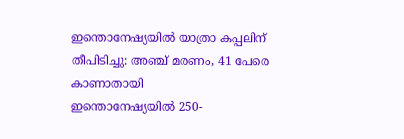ഇന്തൊനേഷ്യയിൽ യാത്രാ കപ്പലിന് തീപിടിച്ചു: അഞ്ച് മരണം, 41 പേരെ കാണാതായി
ഇന്തൊനേഷ്യയിൽ 250-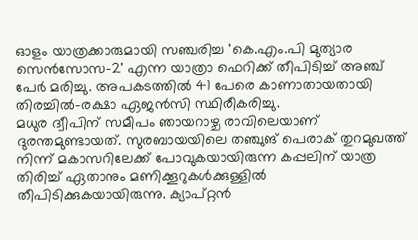ഓളം യാത്രക്കാരുമായി സഞ്ചരിച്ച 'കെ.എം.പി മുത്യാര സെൻസോസ-2' എന്ന യാത്രാ ഫെറിക്ക് തീപിടിച്ച് അഞ്ച് പേർ മരിച്ചു. അപകടത്തിൽ 41 പേരെ കാണാതായതായി തിരച്ചിൽ-രക്ഷാ ഏജൻസി സ്ഥിരീകരിച്ചു.
മധുര ദ്വീപിന് സമീപം ഞായറാഴ്ച രാവിലെയാണ് ദുരന്തമുണ്ടായത്. സുരബായയിലെ തഞ്ചുങ് പെരാക് തുറമുഖത്ത് നിന്ന് മകാസറിലേക്ക് പോവുകയായിരുന്ന കപ്പലിന് യാത്ര തിരിച്ച് ഏതാനും മണിക്കൂറുകൾക്കുള്ളിൽ തീപിടിക്കുകയായിരുന്നു. ക്യാപ്റ്റൻ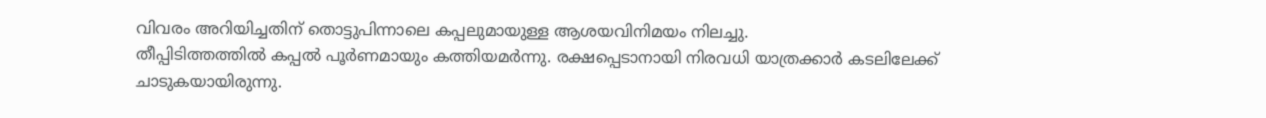വിവരം അറിയിച്ചതിന് തൊട്ടുപിന്നാലെ കപ്പലുമായുള്ള ആശയവിനിമയം നിലച്ചു.
തീപ്പിടിത്തത്തിൽ കപ്പൽ പൂർണമായും കത്തിയമർന്നു. രക്ഷപ്പെടാനായി നിരവധി യാത്രക്കാർ കടലിലേക്ക് ചാടുകയായിരുന്നു.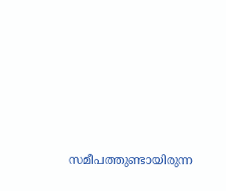സമീപത്തുണ്ടായിരുന്ന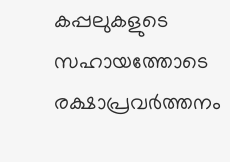കപ്പലുകളുടെ സഹായത്തോടെ രക്ഷാപ്രവർത്തനം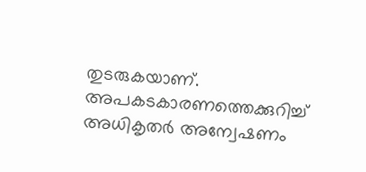തുടരുകയാണ്. അപകടകാരണത്തെക്കുറിച്ച് അധികൃതർ അന്വേഷണം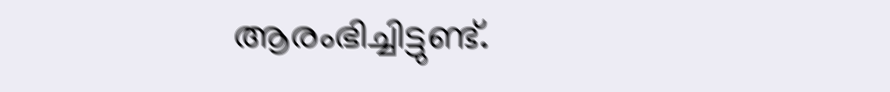ആരംഭിച്ചിട്ടുണ്ട്.